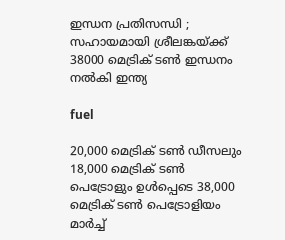ഇന്ധന പ്രതിസന്ധി ; സഹായമായി ശ്രീലങ്കയ്ക്ക് 38000 മെട്രിക് ടണ്‍ ഇന്ധനം നല്‍കി ഇന്ത്യ

fuel

20,000 മെട്രിക് ടണ്‍ ഡീസലും 18,000 മെട്രിക് ടണ്‍ പെട്രോളും ഉള്‍പ്പെടെ 38,000 മെട്രിക് ടണ്‍ പെട്രോളിയം മാര്‍ച്ച്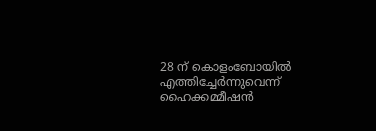28 ന് കൊളംബോയില്‍ എത്തിച്ചേര്‍ന്നുവെന്ന് ഹൈക്കമ്മീഷന്‍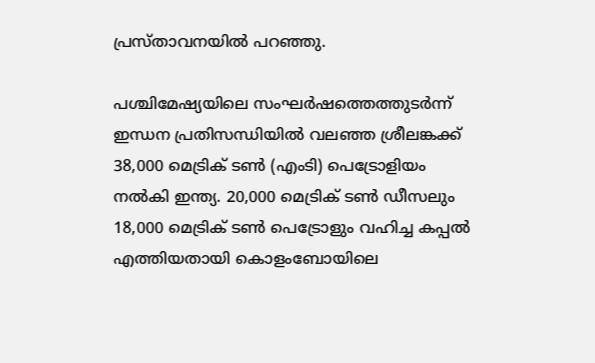പ്രസ്താവനയില്‍ പറഞ്ഞു.

പശ്ചിമേഷ്യയിലെ സംഘര്‍ഷത്തെത്തുടര്‍ന്ന് ഇന്ധന പ്രതിസന്ധിയില്‍ വലഞ്ഞ ശ്രീലങ്കക്ക് 38,000 മെട്രിക് ടണ്‍ (എംടി) പെട്രോളിയം നല്‍കി ഇന്ത്യ. 20,000 മെട്രിക് ടണ്‍ ഡീസലും 18,000 മെട്രിക് ടണ്‍ പെട്രോളും വഹിച്ച കപ്പല്‍ എത്തിയതായി കൊളംബോയിലെ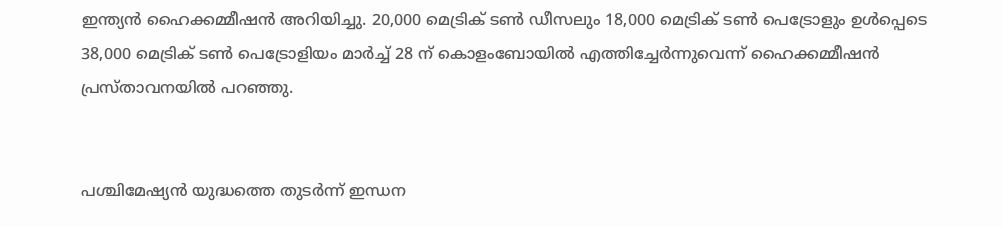ഇന്ത്യന്‍ ഹൈക്കമ്മീഷന്‍ അറിയിച്ചു. 20,000 മെട്രിക് ടണ്‍ ഡീസലും 18,000 മെട്രിക് ടണ്‍ പെട്രോളും ഉള്‍പ്പെടെ 38,000 മെട്രിക് ടണ്‍ പെട്രോളിയം മാര്‍ച്ച് 28 ന് കൊളംബോയില്‍ എത്തിച്ചേര്‍ന്നുവെന്ന് ഹൈക്കമ്മീഷന്‍ പ്രസ്താവനയില്‍ പറഞ്ഞു.


പശ്ചിമേഷ്യന്‍ യുദ്ധത്തെ തുടര്‍ന്ന് ഇന്ധന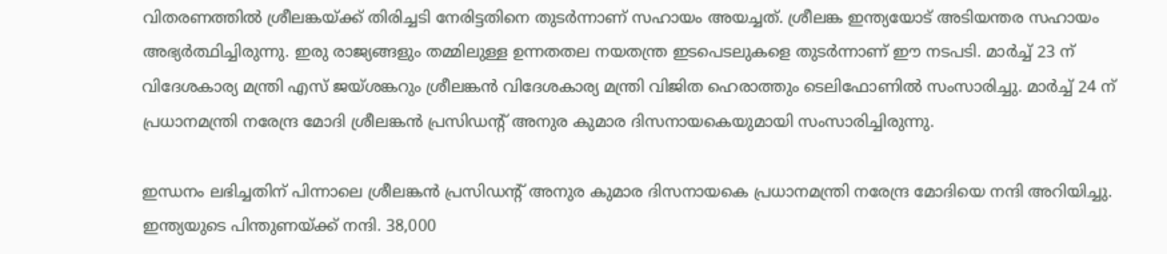വിതരണത്തില്‍ ശ്രീലങ്കയ്ക്ക് തിരിച്ചടി നേരിട്ടതിനെ തുടര്‍ന്നാണ് സഹായം അയച്ചത്. ശ്രീലങ്ക ഇന്ത്യയോട് അടിയന്തര സഹായം അഭ്യര്‍ത്ഥിച്ചിരുന്നു. ഇരു രാജ്യങ്ങളും തമ്മിലുള്ള ഉന്നതതല നയതന്ത്ര ഇടപെടലുകളെ തുടര്‍ന്നാണ് ഈ നടപടി. മാര്‍ച്ച് 23 ന് വിദേശകാര്യ മന്ത്രി എസ് ജയ്ശങ്കറും ശ്രീലങ്കന്‍ വിദേശകാര്യ മന്ത്രി വിജിത ഹെരാത്തും ടെലിഫോണില്‍ സംസാരിച്ചു. മാര്‍ച്ച് 24 ന് പ്രധാനമന്ത്രി നരേന്ദ്ര മോദി ശ്രീലങ്കന്‍ പ്രസിഡന്റ് അനുര കുമാര ദിസനായകെയുമായി സംസാരിച്ചിരുന്നു.

ഇന്ധനം ലഭിച്ചതിന് പിന്നാലെ ശ്രീലങ്കന്‍ പ്രസിഡന്റ് അനുര കുമാര ദിസനായകെ പ്രധാനമന്ത്രി നരേന്ദ്ര മോദിയെ നന്ദി അറിയിച്ചു. ഇന്ത്യയുടെ പിന്തുണയ്ക്ക് നന്ദി. 38,000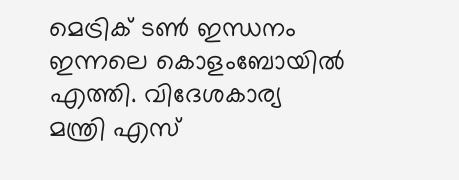മെട്രിക് ടണ്‍ ഇന്ധനം ഇന്നലെ കൊളംബോയില്‍ എത്തി. വിദേശകാര്യ മന്ത്രി എസ്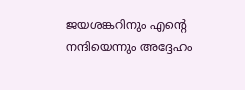ജയശങ്കറിനും എന്റെ നന്ദിയെന്നും അദ്ദേഹം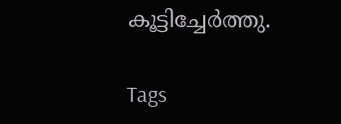കൂട്ടിച്ചേര്‍ത്തു.

Tags